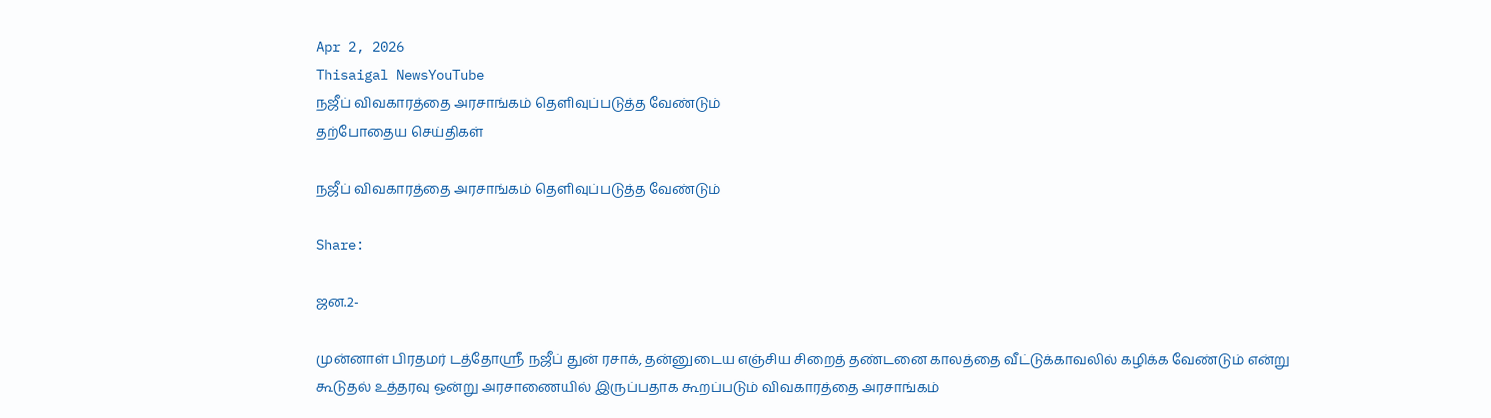Apr 2, 2026
Thisaigal NewsYouTube
நஜீப் விவகாரத்தை அரசாங்கம் தெளிவுப்படுத்த வேண்டும்
தற்போதைய செய்திகள்

நஜீப் விவகாரத்தை அரசாங்கம் தெளிவுப்படுத்த வேண்டும்

Share:

ஜன.2-

முன்னாள் பிரதமர் டத்தோஸ்ரீ நஜீப் துன் ரசாக், தன்னுடைய எஞ்சிய சிறைத் தண்டனை காலத்தை வீட்டுக்காவலில் கழிக்க வேண்டும் என்று கூடுதல் உத்தரவு ஒன்று அரசாணையில் இருப்பதாக கூறப்படும் விவகாரத்தை அரசாங்கம்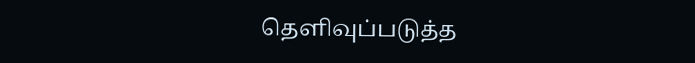தெளிவுப்படுத்த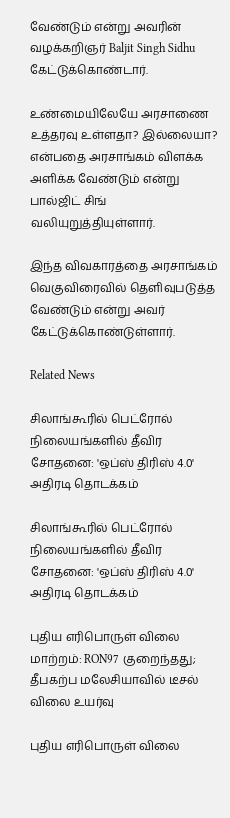வேண்டும் என்று அவரின் வழக்கறிஞர் Baljit Singh Sidhu கேட்டுக்கொண்டார்.

உண்மையிலேயே அரசாணை உத்தரவு உள்ளதா? இல்லையா? என்பதை அரசாங்கம் விளக்க அளிக்க வேண்டும் என்று பால்ஜிட் சிங் வலியுறுத்தியுள்ளார்.

இந்த விவகாரத்தை அரசாங்கம் வெகுவிரைவில் தெளிவுபடுத்த வேண்டும் என்று அவர் கேட்டுக்கொண்டுள்ளார்.

Related News

சிலாங்கூரில் பெட்ரோல் நிலையங்களில் தீவிர சோதனை: 'ஒப்ஸ் திரிஸ் 4.0'  அதிரடி தொடக்கம்

சிலாங்கூரில் பெட்ரோல் நிலையங்களில் தீவிர சோதனை: 'ஒப்ஸ் திரிஸ் 4.0' அதிரடி தொடக்கம்

புதிய எரிபொருள் விலை மாற்றம்: RON97 குறைந்தது; தீபகற்ப மலேசியாவில் டீசல் விலை உயர்வு

புதிய எரிபொருள் விலை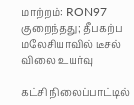மாற்றம்: RON97 குறைந்தது; தீபகற்ப மலேசியாவில் டீசல் விலை உயர்வு

கட்சி நிலைப்பாட்டில்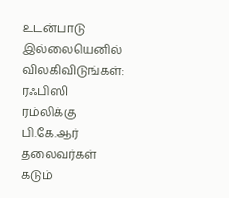உடன்பாடு இல்லையெனில் விலகிவிடுங்கள்: ரஃபிஸி ரம்லிக்கு பி.கே.ஆர் தலைவர்கள் கடும்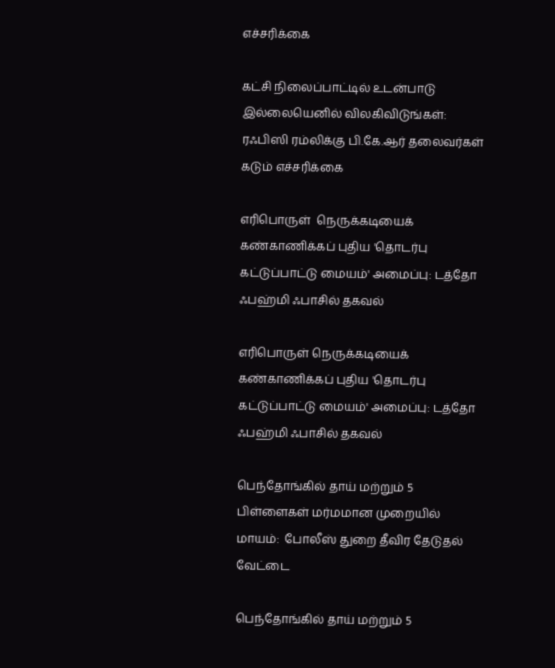எச்சரிக்கை

கட்சி நிலைப்பாட்டில் உடன்பாடு இல்லையெனில் விலகிவிடுங்கள்: ரஃபிஸி ரம்லிக்கு பி.கே.ஆர் தலைவர்கள் கடும் எச்சரிக்கை

எரிபொருள்  நெருக்கடியைக் கண்காணிக்கப் புதிய 'தொடர்பு கட்டுப்பாட்டு மையம்' அமைப்பு: டத்தோ ஃபஹ்மி ஃபாசில் தகவல்

எரிபொருள் நெருக்கடியைக் கண்காணிக்கப் புதிய 'தொடர்பு கட்டுப்பாட்டு மையம்' அமைப்பு: டத்தோ ஃபஹ்மி ஃபாசில் தகவல்

பெந்தோங்கில் தாய் மற்றும் 5 பிள்ளைகள் மர்மமான முறையில் மாயம்:  போலீஸ் துறை தீவிர தேடுதல் வேட்டை

பெந்தோங்கில் தாய் மற்றும் 5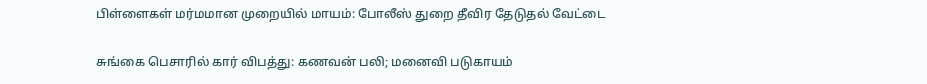பிள்ளைகள் மர்மமான முறையில் மாயம்: போலீஸ் துறை தீவிர தேடுதல் வேட்டை

சுங்கை பெசாரில் கார் விபத்து: கணவன் பலி; மனைவி படுகாயம்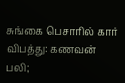சுங்கை பெசாரில் கார் விபத்து: கணவன் பலி;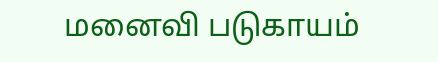மனைவி படுகாயம்